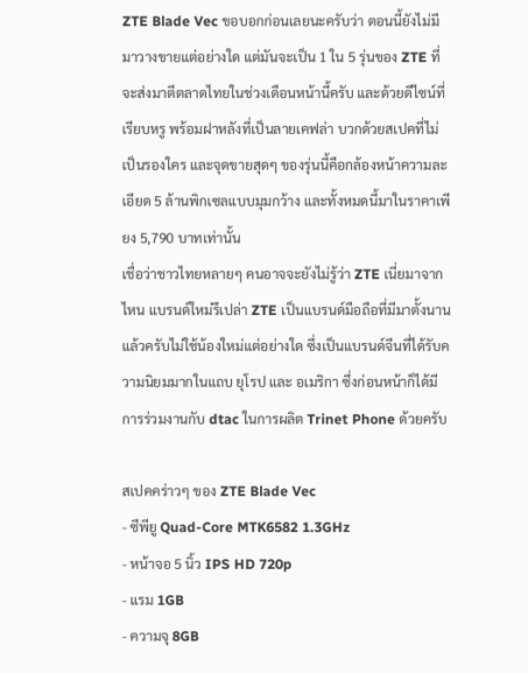ZTE Blade Vec ขอบอกก่อนเลยนะครับว่า ตอนนี้ยังไม่มีมาวางขายแต่อย่างใด แต่มันจะเป็น 1 ใน 5 รุ่นของ ZTE ที่จะส่งมาตีตลาดไทยในช่วงเดือนหน้านี้ครับ และด้วยดีไซน์ที่เรียบหรู พร้อมฝาหลังที่เป็นลายเคฟล่า บวกด้วยสเปคที่ไม่เป็นรองใคร และจุดขายสุดๆ ของรุ่นนี้คือกล้องหน้าความละเอียด 5 ล้านพิกเซลแบบมุมกว้าง และทั้งหมดนี้มาในราคาเพียง 5,790 บาทเท่านั้น
เชื่อว่าชาวไทยหลายๆ คนอาจจะยังไม่รู้ว่า ZTE เนี่ยมาจากไหน แบรนด์ใหม่รึเปล่า ZTE เป็นแบรนด์มือถือที่มีมาตั้งนานแล้วครับไม่ใช้น้องใหม่แต่อย่างใด ซึ่งเป็นแบรนด์จีนที่ได้รับความนิยมมากในแถบ ยุโรป และ อเมริกา ซึ่งก่อนหน้าก็ได้มีการร่วมงานกับ dtac ในการผลิต Trinet Phone ด้วยครับ

สเปคคร่าวๆ ของ ZTE Blade Vec
- ซีพียู Quad-Core MTK6582 1.3GHz
- หน้าจอ 5 นิ้ว IPS HD 720p
- แรม 1GB
- ความจุ 8GB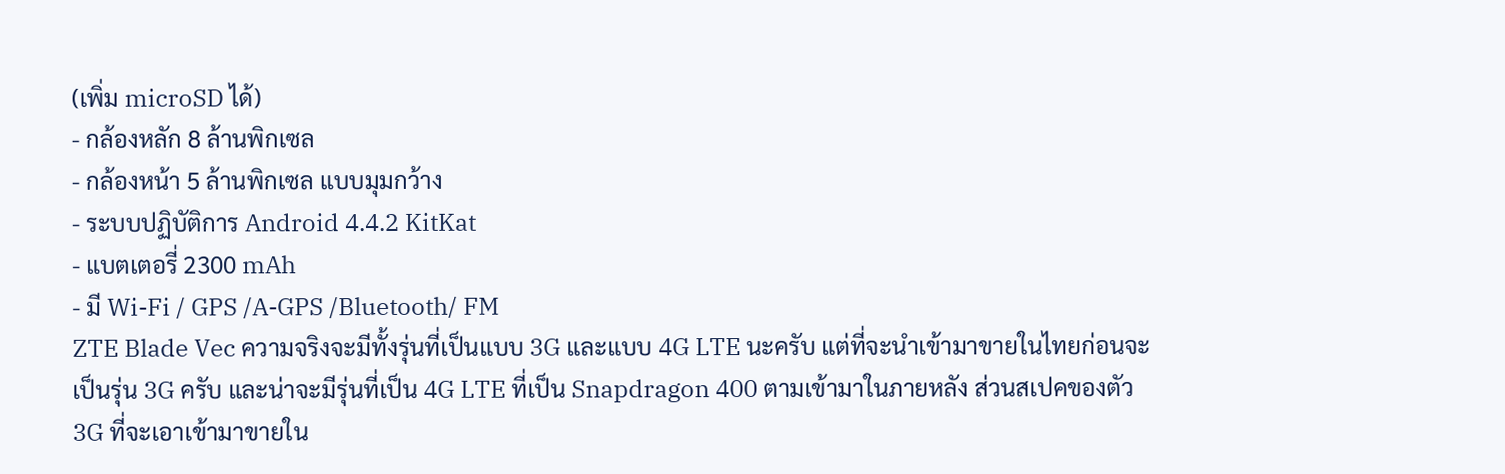(เพิ่ม microSD ได้)
- กล้องหลัก 8 ล้านพิกเซล
- กล้องหน้า 5 ล้านพิกเซล แบบมุมกว้าง
- ระบบปฏิบัติการ Android 4.4.2 KitKat
- แบตเตอรี่ 2300 mAh
- มี Wi-Fi / GPS /A-GPS /Bluetooth/ FM
ZTE Blade Vec ความจริงจะมีทั้งรุ่นที่เป็นแบบ 3G และแบบ 4G LTE นะครับ แต่ที่จะนำเข้ามาขายในไทยก่อนจะเป็นรุ่น 3G ครับ และน่าจะมีรุ่นที่เป็น 4G LTE ที่เป็น Snapdragon 400 ตามเข้ามาในภายหลัง ส่วนสเปคของตัว 3G ที่จะเอาเข้ามาขายใน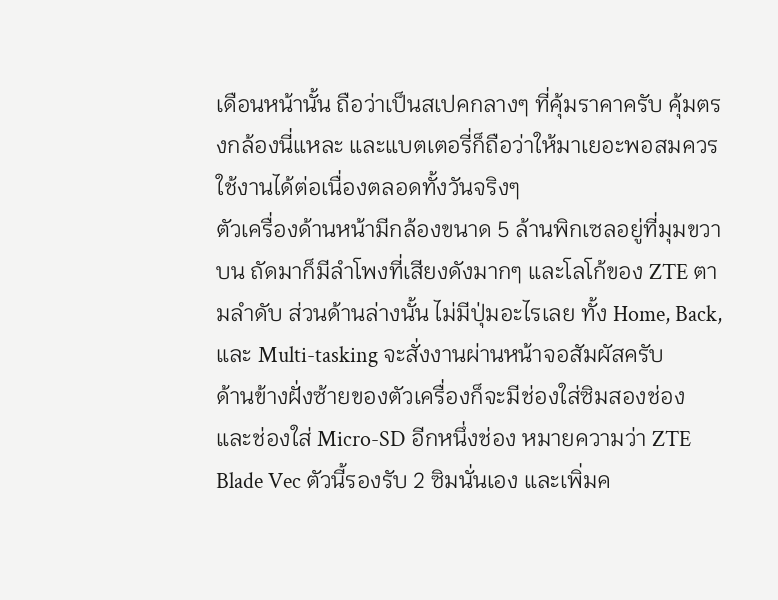เดือนหน้านั้น ถือว่าเป็นสเปคกลางๆ ที่คุ้มราคาครับ คุ้มตรงกล้องนี่แหละ และแบตเตอรี่ก็ถือว่าให้มาเยอะพอสมควร ใช้งานได้ต่อเนื่องตลอดทั้งวันจริงๆ
ตัวเครื่องด้านหน้ามีกล้องขนาด 5 ล้านพิกเซลอยู่ที่มุมขวาบน ถัดมาก็มีลำโพงที่เสียงดังมากๆ และโลโก้ของ ZTE ตามลำดับ ส่วนด้านล่างนั้น ไม่มีปุ่มอะไรเลย ทั้ง Home, Back, และ Multi-tasking จะสั่งงานผ่านหน้าจอสัมผัสครับ
ด้านข้างฝั่งซ้ายของตัวเครื่องก็จะมีช่องใส่ซิมสองช่อง และช่องใส่ Micro-SD อีกหนึ่งช่อง หมายความว่า ZTE Blade Vec ตัวนี้รองรับ 2 ซิมนั่นเอง และเพิ่มค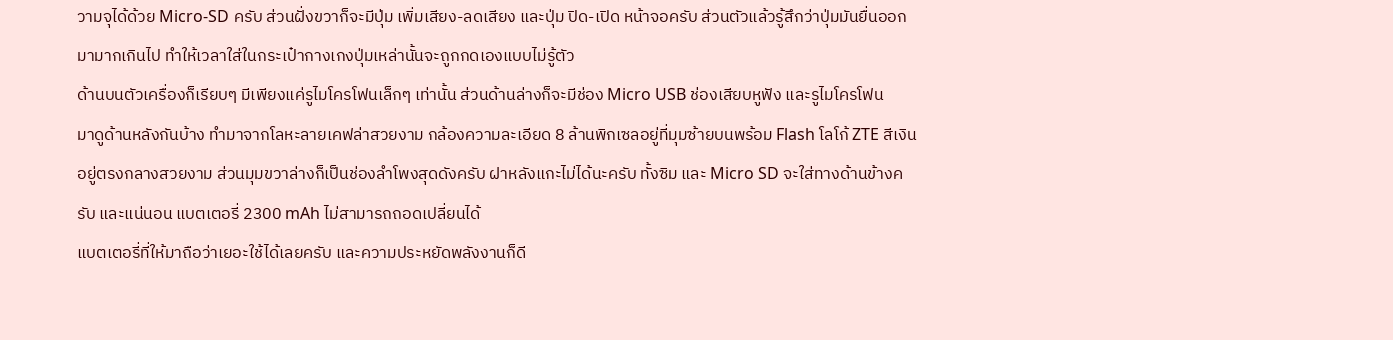วามจุได้ด้วย Micro-SD ครับ ส่วนฝั่งขวาก็จะมีปุ่ม เพิ่มเสียง-ลดเสียง และปุ่ม ปิด-เปิด หน้าจอครับ ส่วนตัวแล้วรู้สึกว่าปุ่มมันยื่นออกมามากเกินไป ทำให้เวลาใส่ในกระเป๋ากางเกงปุ่มเหล่านั้นจะถูกกดเองแบบไม่รู้ตัว
ด้านบนตัวเครื่องก็เรียบๆ มีเพียงแค่รูไมโครโฟนเล็กๆ เท่านั้น ส่วนด้านล่างก็จะมีช่อง Micro USB ช่องเสียบหูฟัง และรูไมโครโฟน
มาดูด้านหลังกันบ้าง ทำมาจากโลหะลายเคฟล่าสวยงาม กล้องความละเอียด 8 ล้านพิกเซลอยู่ที่มุมซ้ายบนพร้อม Flash โลโก้ ZTE สีเงินอยู่ตรงกลางสวยงาม ส่วนมุมขวาล่างก็เป็นช่องลำโพงสุดดังครับ ฝาหลังแกะไม่ได้นะครับ ทั้งซิม และ Micro SD จะใส่ทางด้านข้างครับ และแน่นอน แบตเตอรี่ 2300 mAh ไม่สามารถถอดเปลี่ยนได้
แบตเตอรี่ที่ให้มาถือว่าเยอะใช้ได้เลยครับ และความประหยัดพลังงานก็ดี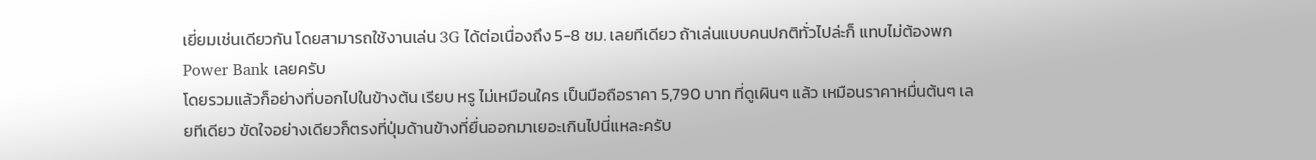เยี่ยมเช่นเดียวกัน โดยสามารถใช้งานเล่น 3G ได้ต่อเนื่องถึง 5-8 ชม. เลยทีเดียว ถ้าเล่นแบบคนปกติทั่วไปล่ะก็ แทบไม่ต้องพก Power Bank เลยครับ
โดยรวมแล้วก็อย่างที่บอกไปในข้างต้น เรียบ หรู ไม่เหมือนใคร เป็นมือถือราคา 5,790 บาท ที่ดูเผินๆ แล้ว เหมือนราคาหมื่นต้นๆ เลยทีเดียว ขัดใจอย่างเดียวก็ตรงที่ปุ่มด้านข้างที่ยื่นออกมาเยอะเกินไปนี่แหละครับ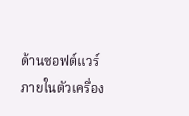ด้านซอฟต์แวร์ภายในตัวเครื่อง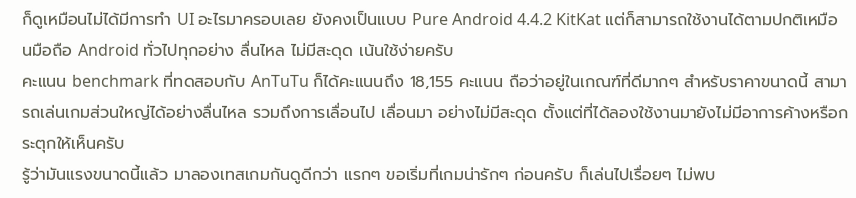ก็ดูเหมือนไม่ได้มีการทำ UI อะไรมาครอบเลย ยังคงเป็นแบบ Pure Android 4.4.2 KitKat แต่ก็สามารถใช้งานได้ตามปกติเหมือนมือถือ Android ทั่วไปทุกอย่าง ลื่นไหล ไม่มีสะดุด เน้นใช้ง่ายครับ
คะแนน benchmark ที่ทดสอบกับ AnTuTu ก็ได้คะแนนถึง 18,155 คะแนน ถือว่าอยู่ในเกณฑ์ที่ดีมากๆ สำหรับราคาขนาดนี้ สามารถเล่นเกมส่วนใหญ่ได้อย่างลื่นไหล รวมถึงการเลื่อนไป เลื่อนมา อย่างไม่มีสะดุด ตั้งแต่ที่ได้ลองใช้งานมายังไม่มีอาการค้างหรือกระตุกให้เห็นครับ
รู้ว่ามันแรงขนาดนี้แล้ว มาลองเทสเกมกันดูดีกว่า แรกๆ ขอเริ่มที่เกมน่ารักๆ ก่อนครับ ก็เล่นไปเรื่อยๆ ไม่พบ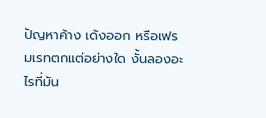ปัญหาค้าง เด้งออก หรือเฟรมเรทตกแต่อย่างใด งั้นลองอะไรที่มัน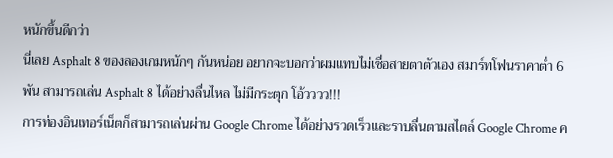หนักขึ้นดีกว่า
นี่เลย Asphalt 8 ของลองเกมหนักๆ กันหน่อย อยากจะบอกว่าผมแทบไม่เชื่อสายตาตัวเอง สมาร์ทโฟนราคาต่ำ 6 พัน สามารถเล่น Asphalt 8 ได้อย่างลื่นไหล ไม่มีกระตุก โอ้วววว!!!
การท่องอินเทอร์เน็ตก็สามารถเล่นผ่าน Google Chrome ได้อย่างรวดเร็วและราบลื่นตามสไตล์ Google Chrome ค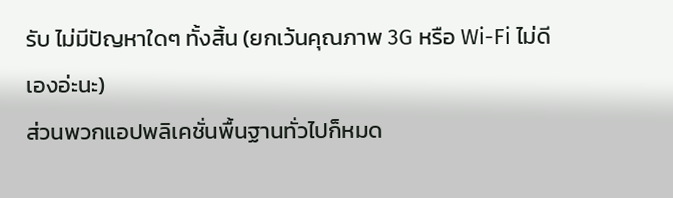รับ ไม่มีปัญหาใดๆ ทั้งสิ้น (ยกเว้นคุณภาพ 3G หรือ Wi-Fi ไม่ดีเองอ่ะนะ)
ส่วนพวกแอปพลิเคชั่นพื้นฐานทั่วไปก็หมด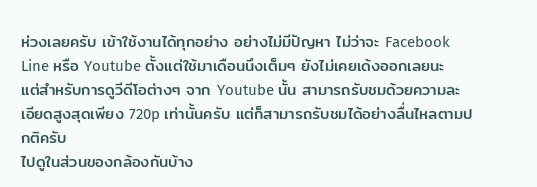ห่วงเลยครับ เข้าใช้งานได้ทุกอย่าง อย่างไม่มีปัญหา ไม่ว่าจะ Facebook Line หรือ Youtube ตั้งแต่ใช้มาเดือนนึงเต็มๆ ยังไม่เคยเด้งออกเลยนะ
แต่สำหรับการดูวีดีโอต่างๆ จาก Youtube นั้น สามารถรับชมด้วยความละเอียดสูงสุดเพียง 720p เท่านั้นครับ แต่ก็สามารถรับชมได้อย่างลื่นไหลตามปกติครับ
ไปดูในส่วนของกล้องกันบ้าง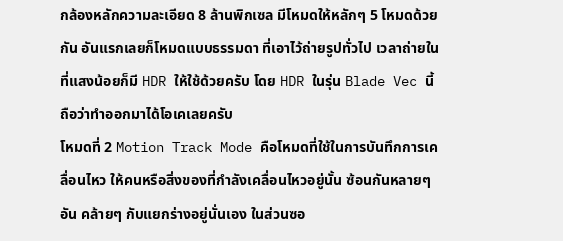กล้องหลักความละเอียด 8 ล้านพิกเซล มีโหมดให้หลักๆ 5 โหมดด้วยกัน อันแรกเลยก็โหมดแบบธรรมดา ที่เอาไว้ถ่ายรูปทั่วไป เวลาถ่ายในที่แสงน้อยก็มี HDR ให้ใช้ด้วยครับ โดย HDR ในรุ่น Blade Vec นี้ถือว่าทำออกมาได้โอเคเลยครับ
โหมดที่ 2 Motion Track Mode คือโหมดที่ใช้ในการบันทึกการเคลื่อนไหว ให้คนหรือสิ่งของที่กำลังเคลื่อนไหวอยู่นั้น ซ้อนกันหลายๆ อัน คล้ายๆ กับแยกร่างอยู่นั่นเอง ในส่วนซอ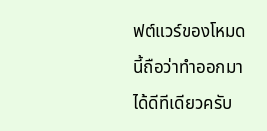ฟต์แวร์ของโหมดนี้ถือว่าทำออกมาได้ดีทีเดียวครับ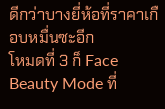ดีกว่าบางยี่ห้อที่ราคาเกือบหมื่นซะอีก
โหมดที่ 3 ก็ Face Beauty Mode ที่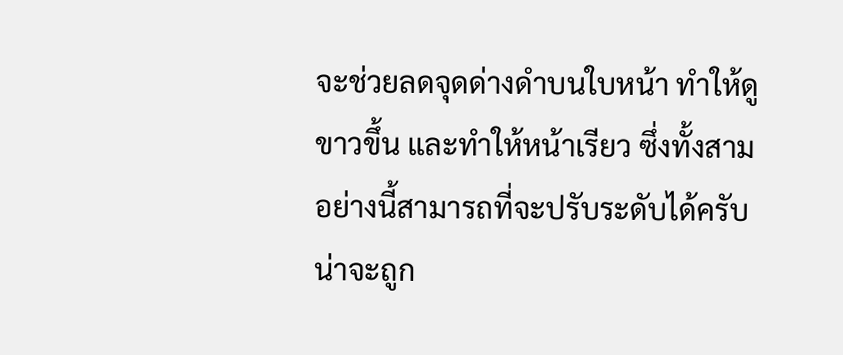จะช่วยลดจุดด่างดำบนใบหน้า ทำให้ดูขาวขึ้น และทำให้หน้าเรียว ซึ่งทั้งสามอย่างนี้สามารถที่จะปรับระดับได้ครับ น่าจะถูก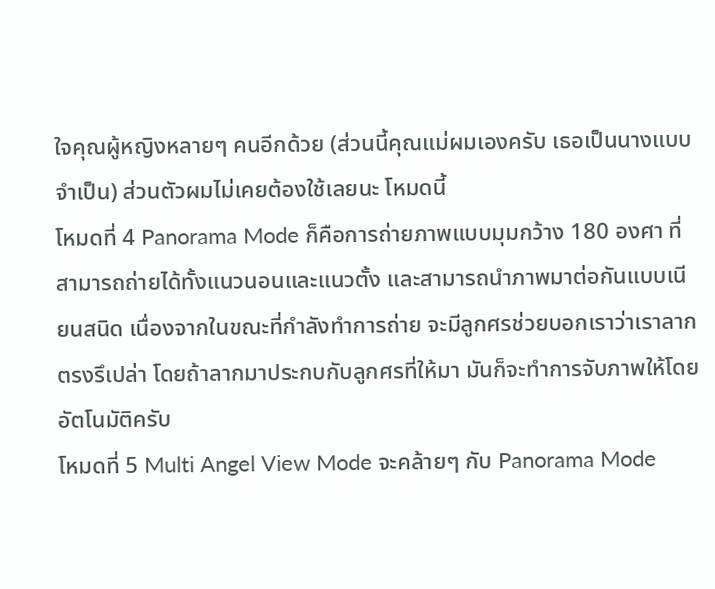ใจคุณผู้หญิงหลายๆ คนอีกด้วย (ส่วนนี้คุณแม่ผมเองครับ เธอเป็นนางแบบจำเป็น) ส่วนตัวผมไม่เคยต้องใช้เลยนะ โหมดนี้
โหมดที่ 4 Panorama Mode ก็คือการถ่ายภาพแบบมุมกว้าง 180 องศา ที่สามารถถ่ายได้ทั้งแนวนอนและแนวตั้ง และสามารถนำภาพมาต่อกันแบบเนียนสนิด เนื่องจากในขณะที่กำลังทำการถ่าย จะมีลูกศรช่วยบอกเราว่าเราลากตรงรึเปล่า โดยถ้าลากมาประกบกับลูกศรที่ให้มา มันก็จะทำการจับภาพให้โดยอัตโนมัติครับ
โหมดที่ 5 Multi Angel View Mode จะคล้ายๆ กับ Panorama Mode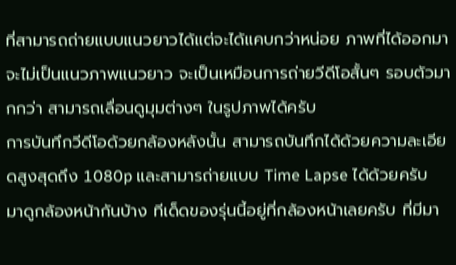ที่สามารถถ่ายแบบแนวยาวได้แต่จะได้แคบกว่าหน่อย ภาพที่ได้ออกมาจะไม่เป็นแนวภาพแนวยาว จะเป็นเหมือนการถ่ายวีดีโอสั้นๆ รอบตัวมากกว่า สามารถเลื่อนดูมุมต่างๆ ในรูปภาพได้ครับ
การบันทึกวีดีโอด้วยกล้องหลังนั้น สามารถบันทึกได้ด้วยความละเอียดสูงสุดถึง 1080p และสามารถ่ายแบบ Time Lapse ได้ด้วยครับ
มาดูกล้องหน้ากันบ้าง ทีเด็ดของรุ่นนี้อยู่ที่กล้องหน้าเลยครับ ที่มีมา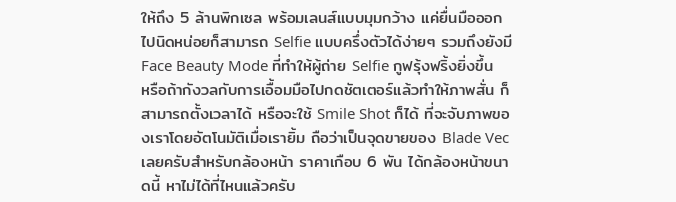ให้ถึง 5 ล้านพิกเซล พร้อมเลนส์แบบมุมกว้าง แค่ยื่นมือออกไปนิดหน่อยก็สามารถ Selfie แบบครึ่งตัวได้ง่ายๆ รวมถึงยังมี Face Beauty Mode ที่ทำให้ผู้ถ่าย Selfie กูฟรุ้งฟริ้งยิ่งขึ้น หรือถ้ากังวลกับการเอื้อมมือไปกดชัตเตอร์แล้วทำให้ภาพสั่น ก็สามารถตั้งเวลาได้ หรือจะใช้ Smile Shot ก็ได้ ที่จะจับภาพของเราโดยอัตโนมัติเมื่อเรายิ้ม ถือว่าเป็นจุดขายของ Blade Vec เลยครับสำหรับกล้องหน้า ราคาเกือบ 6 พัน ได้กล้องหน้าขนาดนี้ หาไม่ได้ที่ไหนแล้วครับ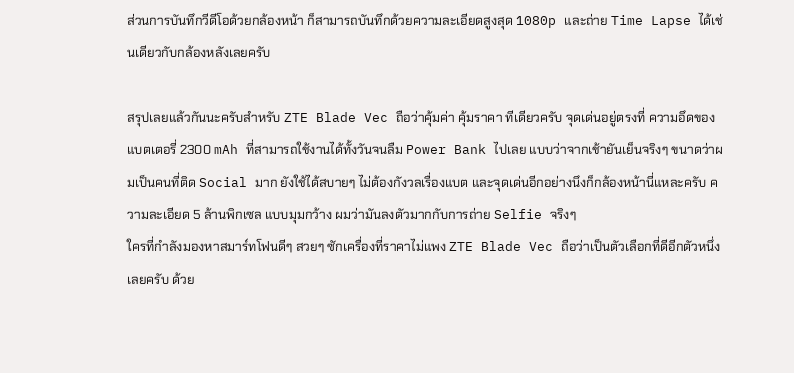ส่วนการบันทึกวีดีโอด้วยกล้องหน้า ก็สามารถบันทึกด้วยความละเอียดสูงสุด 1080p และถ่าย Time Lapse ได้เช่นเดียวกับกล้องหลังเลยครับ

สรุปเลยแล้วกันนะครับสำหรับ ZTE Blade Vec ถือว่าคุ้มค่า คุ้มราคา ทีเดียวครับ จุดเด่นอยู่ตรงที่ ความอึดของแบตเตอรี่ 2300 mAh ที่สามารถใช้งานได้ทั้งวันจนลืม Power Bank ไปเลย แบบว่าจากเช้ายันเย็นจริงๆ ขนาดว่าผมเป็นคนที่ติด Social มาก ยังใช้ได้สบายๆ ไม่ต้องกังวลเรื่องแบต และจุดเด่นอีกอย่างนึงก็กล้องหน้านี่แหละครับ ความละเอียด 5 ล้านพิกเซล แบบมุมกว้าง ผมว่ามันลงตัวมากกับการถ่าย Selfie จริงๆ
ใครที่กำลังมองหาสมาร์ทโฟนดีๆ สวยๆ ซักเครื่องที่ราคาไม่แพง ZTE Blade Vec ถือว่าเป็นตัวเลือกที่ดีอีกตัวหนึ่งเลยครับ ด้วย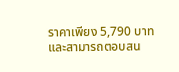ราคาเพียง 5,790 บาท และสามารถตอบสน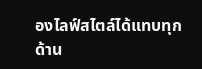องไลฟ์สไตล์ได้แทบทุกด้าน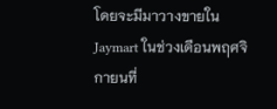โดยจะมีมาวางขายใน Jaymart ในช่วงเดือนพฤศจิกายนที่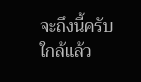จะถึงนี้ครับ ใกล้แล้ว